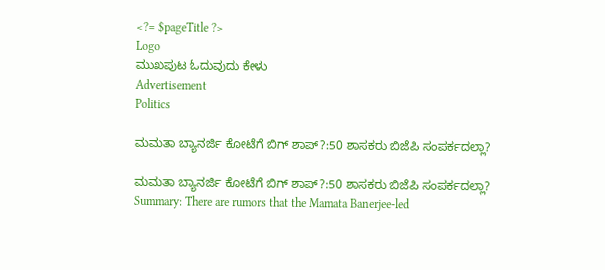<?= $pageTitle ?>
Logo
ಮುಖಪುಟ ಓದುವುದು ಕೇಳು
Advertisement
Politics

ಮಮತಾ ಬ್ಯಾನರ್ಜಿ ಕೋಟೆಗೆ ಬಿಗ್ ಶಾಪ್?:50 ಶಾಸಕರು ಬಿಜೆಪಿ ಸಂಪರ್ಕದಲ್ಲಾ?

ಮಮತಾ ಬ್ಯಾನರ್ಜಿ ಕೋಟೆಗೆ ಬಿಗ್ ಶಾಪ್?:50 ಶಾಸಕರು ಬಿಜೆಪಿ ಸಂಪರ್ಕದಲ್ಲಾ?
Summary: There are rumors that the Mamata Banerjee-led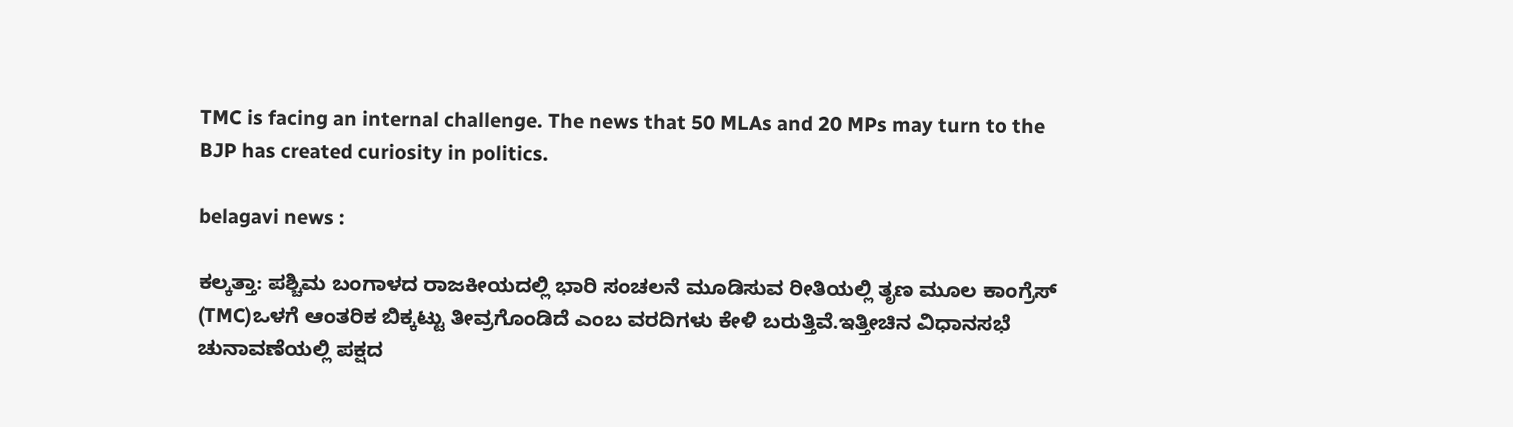TMC is facing an internal challenge. The news that 50 MLAs and 20 MPs may turn to the BJP has created curiosity in politics.

belagavi news :

ಕಲ್ಕತ್ತಾ: ಪಶ್ಚಿಮ ಬಂಗಾಳದ ರಾಜಕೀಯದಲ್ಲಿ ಭಾರಿ ಸಂಚಲನೆ ಮೂಡಿಸುವ ರೀತಿಯಲ್ಲಿ ತೃಣ ಮೂಲ ಕಾಂಗ್ರೆಸ್ (TMC)ಒಳಗೆ ಆಂತರಿಕ ಬಿಕ್ಕಟ್ಟು ತೀವ್ರಗೊಂಡಿದೆ ಎಂಬ ವರದಿಗಳು ಕೇಳಿ ಬರುತ್ತಿವೆ.ಇತ್ತೀಚಿನ ವಿಧಾನಸಭೆ ಚುನಾವಣೆಯಲ್ಲಿ ಪಕ್ಷದ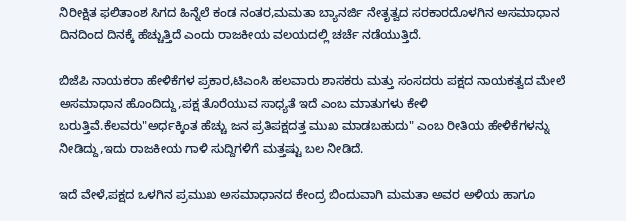ನಿರೀಕ್ಷಿತ ಫಲಿತಾಂಶ ಸಿಗದ ಹಿನ್ನೆಲೆ ಕಂಡ ನಂತರ,ಮಮತಾ ಬ್ಯಾನರ್ಜಿ ನೇತೃತ್ವದ ಸರಕಾರದೊಳಗಿನ ಅಸಮಾಧಾನ ದಿನದಿಂದ ದಿನಕ್ಕೆ ಹೆಚ್ಚುತ್ತಿದೆ ಎಂದು ರಾಜಕೀಯ ವಲಯದಲ್ಲಿ ಚರ್ಚೆ ನಡೆಯುತ್ತಿದೆ.

ಬಿಜೆಪಿ ನಾಯಕರಾ ಹೇಳಿಕೆಗಳ ಪ್ರಕಾರ,ಟಿಎಂಸಿ ಹಲವಾರು ಶಾಸಕರು ಮತ್ತು ಸಂಸದರು ಪಕ್ಷದ ನಾಯಕತ್ವದ ಮೇಲೆ ಅಸಮಾಧಾನ ಹೊಂದಿದ್ದು,ಪಕ್ಷ ತೊರೆಯುವ ಸಾಧ್ಯತೆ ಇದೆ ಎಂಬ ಮಾತುಗಳು ಕೇಳಿ ಬರುತ್ತಿವೆ.ಕೆಲವರು"ಅರ್ಧಕ್ಕಿಂತ ಹೆಚ್ಚು ಜನ ಪ್ರತಿಪಕ್ಷದತ್ತ ಮುಖ ಮಾಡಬಹುದು" ಎಂಬ ರೀತಿಯ ಹೇಳಿಕೆಗಳನ್ನು ನೀಡಿದ್ದು,ಇದು ರಾಜಕೀಯ ಗಾಳಿ ಸುದ್ದಿಗಳಿಗೆ ಮತ್ತಷ್ಟು ಬಲ ನೀಡಿದೆ.

ಇದೆ ವೇಳೆ,ಪಕ್ಷದ ಒಳಗಿನ ಪ್ರಮುಖ ಅಸಮಾಧಾನದ ಕೇಂದ್ರ ಬಿಂದುವಾಗಿ ಮಮತಾ ಅವರ ಅಳಿಯ ಹಾಗೂ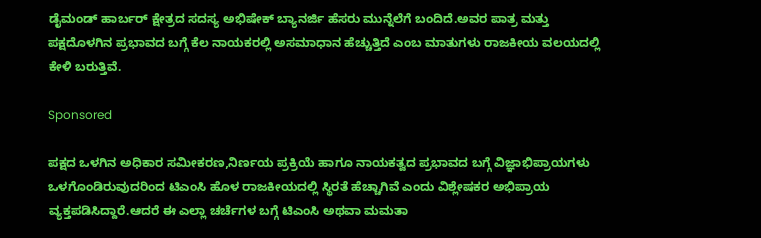ಡೈಮಂಡ್ ಹಾರ್ಬರ್ ಕ್ಷೇತ್ರದ ಸದಸ್ಯ ಅಭಿಷೇಕ್ ಬ್ಯಾನರ್ಜಿ ಹೆಸರು ಮುನ್ನೆಲೆಗೆ ಬಂದಿದೆ.ಅವರ ಪಾತ್ರ ಮತ್ತು ಪಕ್ಷದೊಳಗಿನ ಪ್ರಭಾವದ ಬಗ್ಗೆ ಕೆಲ ನಾಯಕರಲ್ಲಿ ಅಸಮಾಧಾನ ಹೆಚ್ಚುತ್ತಿದೆ ಎಂಬ ಮಾತುಗಳು ರಾಜಕೀಯ ವಲಯದಲ್ಲಿ ಕೇಳಿ ಬರುತ್ತಿವೆ.

Sponsored

ಪಕ್ಷದ ಒಳಗಿನ ಅಧಿಕಾರ ಸಮೀಕರಣ,ನಿರ್ಣಯ ಪ್ರಕ್ರಿಯೆ ಹಾಗೂ ನಾಯಕತ್ವದ ಪ್ರಭಾವದ ಬಗ್ಗೆ ವಿಜ್ಞಾಭಿಪ್ರಾಯಗಳು ಒಳಗೊಂಡಿರುವುದರಿಂದ ಟಿಎಂಸಿ ಹೊಳ ರಾಜಕೀಯದಲ್ಲಿ ಸ್ಥಿರತೆ ಹೆಚ್ಚಾಗಿವೆ ಎಂದು ವಿಶ್ಲೇಷಕರ ಅಭಿಪ್ರಾಯ ವ್ಯಕ್ತಪಡಿಸಿದ್ದಾರೆ.ಆದರೆ ಈ ಎಲ್ಲಾ ಚರ್ಚೆಗಳ ಬಗ್ಗೆ ಟಿಎಂಸಿ ಅಥವಾ ಮಮತಾ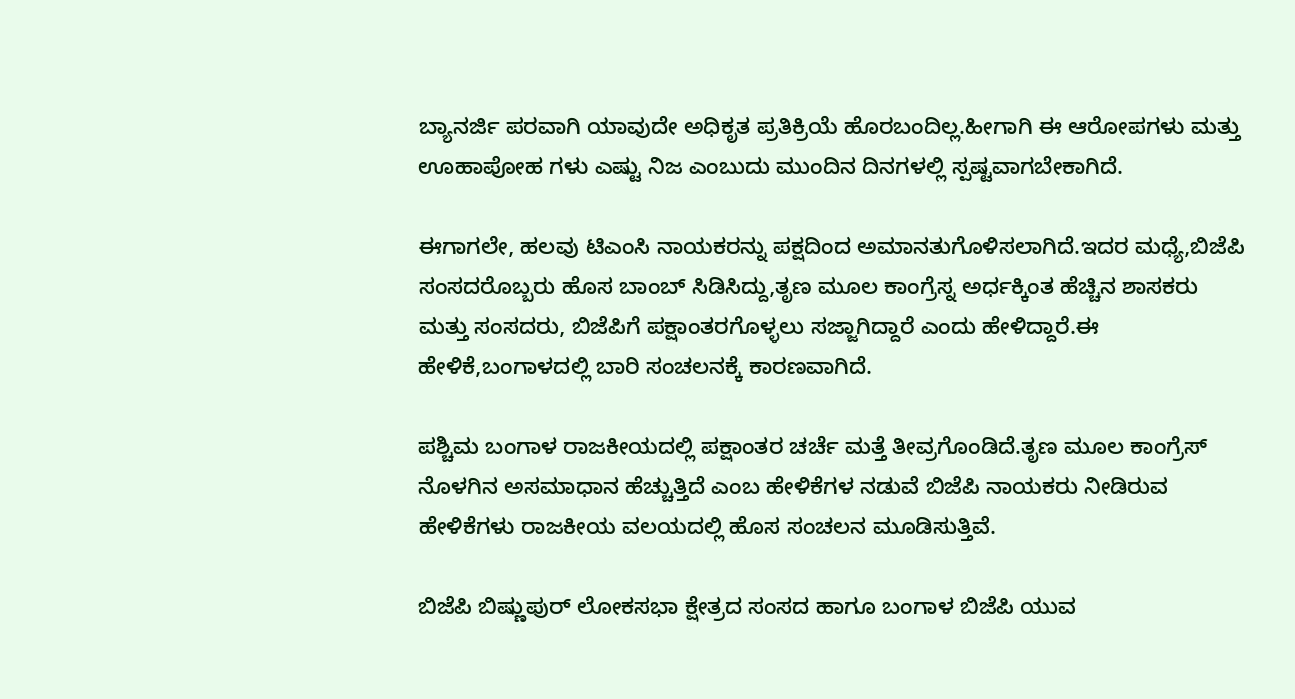ಬ್ಯಾನರ್ಜಿ ಪರವಾಗಿ ಯಾವುದೇ ಅಧಿಕೃತ ಪ್ರತಿಕ್ರಿಯೆ ಹೊರಬಂದಿಲ್ಲ.ಹೀಗಾಗಿ ಈ ಆರೋಪಗಳು ಮತ್ತು ಊಹಾಪೋಹ ಗಳು ಎಷ್ಟು ನಿಜ ಎಂಬುದು ಮುಂದಿನ ದಿನಗಳಲ್ಲಿ ಸ್ಪಷ್ಟವಾಗಬೇಕಾಗಿದೆ.

ಈಗಾಗಲೇ, ಹಲವು ಟಿಎಂಸಿ ನಾಯಕರನ್ನು ಪಕ್ಷದಿಂದ ಅಮಾನತುಗೊಳಿಸಲಾಗಿದೆ.ಇದರ ಮಧ್ಯೆ,ಬಿಜೆಪಿ ಸಂಸದರೊಬ್ಬರು ಹೊಸ ಬಾಂಬ್ ಸಿಡಿಸಿದ್ದು,ತೃಣ ಮೂಲ ಕಾಂಗ್ರೆಸ್ನ ಅರ್ಧಕ್ಕಿಂತ ಹೆಚ್ಚಿನ ಶಾಸಕರು ಮತ್ತು ಸಂಸದರು, ಬಿಜೆಪಿಗೆ ಪಕ್ಷಾಂತರಗೊಳ್ಳಲು ಸಜ್ಜಾಗಿದ್ದಾರೆ ಎಂದು ಹೇಳಿದ್ದಾರೆ.ಈ ಹೇಳಿಕೆ,ಬಂಗಾಳದಲ್ಲಿ ಬಾರಿ ಸಂಚಲನಕ್ಕೆ ಕಾರಣವಾಗಿದೆ.

ಪಶ್ಚಿಮ ಬಂಗಾಳ ರಾಜಕೀಯದಲ್ಲಿ ಪಕ್ಷಾಂತರ ಚರ್ಚೆ ಮತ್ತೆ ತೀವ್ರಗೊಂಡಿದೆ.ತೃಣ ಮೂಲ ಕಾಂಗ್ರೆಸ್ ನೊಳಗಿನ ಅಸಮಾಧಾನ ಹೆಚ್ಚುತ್ತಿದೆ ಎಂಬ ಹೇಳಿಕೆಗಳ ನಡುವೆ ಬಿಜೆಪಿ ನಾಯಕರು ನೀಡಿರುವ ಹೇಳಿಕೆಗಳು ರಾಜಕೀಯ ವಲಯದಲ್ಲಿ ಹೊಸ ಸಂಚಲನ ಮೂಡಿಸುತ್ತಿವೆ.

ಬಿಜೆಪಿ ಬಿಷ್ಣುಪುರ್ ಲೋಕಸಭಾ ಕ್ಷೇತ್ರದ ಸಂಸದ ಹಾಗೂ ಬಂಗಾಳ ಬಿಜೆಪಿ ಯುವ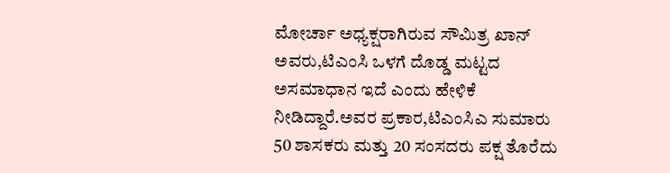ಮೋರ್ಚಾ ಅಧ್ಯಕ್ಷರಾಗಿರುವ ಸೌಮಿತ್ರ ಖಾನ್ ಅವರು,ಟಿಎಂಸಿ ಒಳಗೆ ದೊಡ್ಡ ಮಟ್ಟದ ಅಸಮಾಧಾನ ಇದೆ ಎಂದು ಹೇಳಿಕೆ ನೀಡಿದ್ದಾರೆ.ಅವರ ಪ್ರಕಾರ,ಟಿಎಂಸಿಎ ಸುಮಾರು 50 ಶಾಸಕರು ಮತ್ತು 20 ಸಂಸದರು ಪಕ್ಷ ತೊರೆದು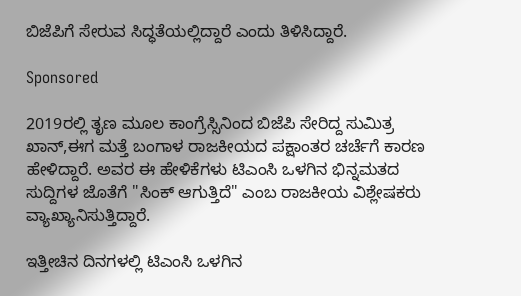ಬಿಜೆಪಿಗೆ ಸೇರುವ ಸಿದ್ಧತೆಯಲ್ಲಿದ್ದಾರೆ ಎಂದು ತಿಳಿಸಿದ್ದಾರೆ.

Sponsored

2019ರಲ್ಲಿ ತೃಣ ಮೂಲ ಕಾಂಗ್ರೆಸ್ಸಿನಿಂದ ಬಿಜೆಪಿ ಸೇರಿದ್ದ ಸುಮಿತ್ರ ಖಾನ್,ಈಗ ಮತ್ತೆ ಬಂಗಾಳ ರಾಜಕೀಯದ ಪಕ್ಷಾಂತರ ಚರ್ಚೆಗೆ ಕಾರಣ ಹೇಳಿದ್ದಾರೆ. ಅವರ ಈ ಹೇಳಿಕೆಗಳು ಟಿಎಂಸಿ ಒಳಗಿನ ಭಿನ್ನಮತದ ಸುದ್ದಿಗಳ ಜೊತೆಗೆ "ಸಿಂಕ್ ಆಗುತ್ತಿದೆ" ಎಂಬ ರಾಜಕೀಯ ವಿಶ್ಲೇಷಕರು ವ್ಯಾಖ್ಯಾನಿಸುತ್ತಿದ್ದಾರೆ.

ಇತ್ತೀಚಿನ ದಿನಗಳಲ್ಲಿ ಟಿಎಂಸಿ ಒಳಗಿನ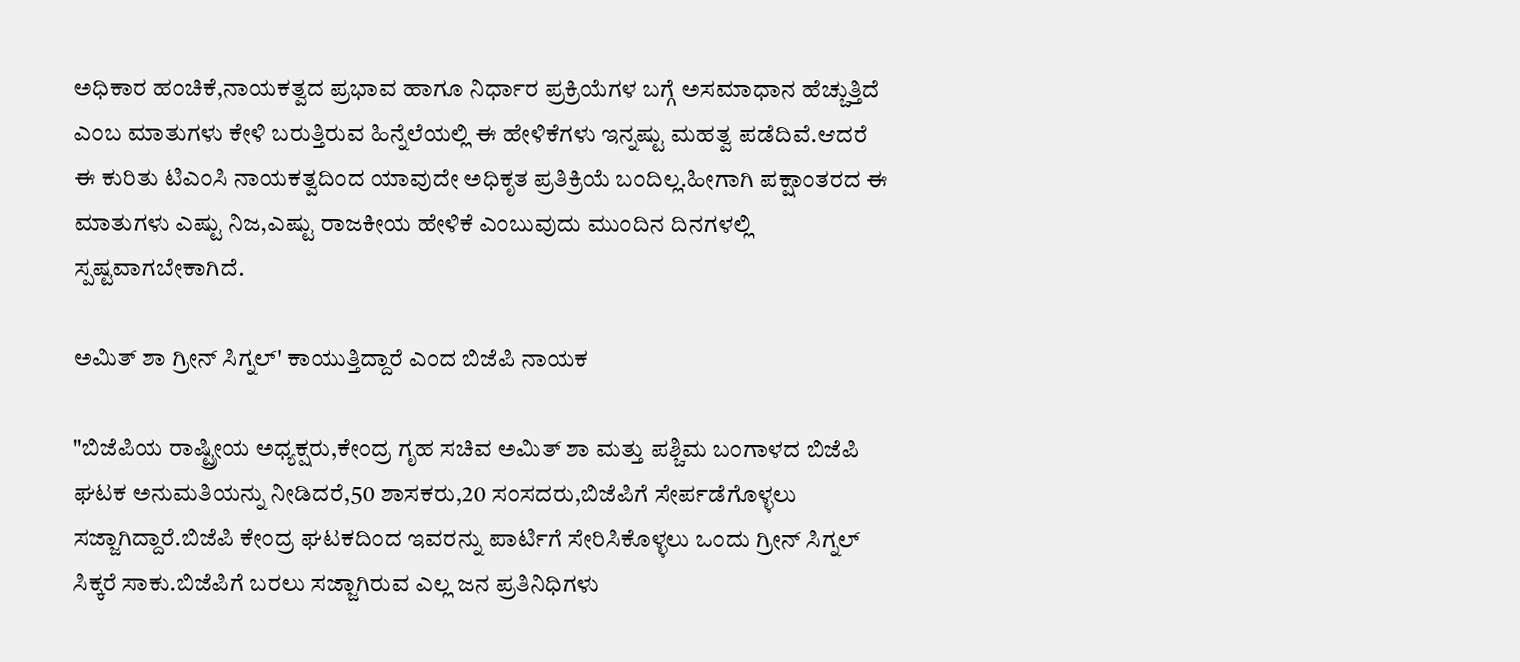ಅಧಿಕಾರ ಹಂಚಿಕೆ,ನಾಯಕತ್ವದ ಪ್ರಭಾವ ಹಾಗೂ ನಿರ್ಧಾರ ಪ್ರಕ್ರಿಯೆಗಳ ಬಗ್ಗೆ ಅಸಮಾಧಾನ ಹೆಚ್ಚುತ್ತಿದೆ ಎಂಬ ಮಾತುಗಳು ಕೇಳಿ ಬರುತ್ತಿರುವ ಹಿನ್ನೆಲೆಯಲ್ಲಿ ಈ ಹೇಳಿಕೆಗಳು ಇನ್ನಷ್ಟು ಮಹತ್ವ ಪಡೆದಿವೆ.ಆದರೆ ಈ ಕುರಿತು ಟಿಎಂಸಿ ನಾಯಕತ್ವದಿಂದ ಯಾವುದೇ ಅಧಿಕೃತ ಪ್ರತಿಕ್ರಿಯೆ ಬಂದಿಲ್ಲ.ಹೀಗಾಗಿ ಪಕ್ಷಾಂತರದ ಈ ಮಾತುಗಳು ಎಷ್ಟು ನಿಜ,ಎಷ್ಟು ರಾಜಕೀಯ ಹೇಳಿಕೆ ಎಂಬುವುದು ಮುಂದಿನ ದಿನಗಳಲ್ಲಿ ಸ್ಪಷ್ಟವಾಗಬೇಕಾಗಿದೆ.

ಅಮಿತ್ ಶಾ ಗ್ರೀನ್ ಸಿಗ್ನಲ್' ಕಾಯುತ್ತಿದ್ದಾರೆ ಎಂದ ಬಿಜೆಪಿ ನಾಯಕ

"ಬಿಜೆಪಿಯ ರಾಷ್ಟ್ರೀಯ ಅಧ್ಯಕ್ಷರು,ಕೇಂದ್ರ ಗೃಹ ಸಚಿವ ಅಮಿತ್ ಶಾ ಮತ್ತು ಪಶ್ಚಿಮ ಬಂಗಾಳದ ಬಿಜೆಪಿ ಘಟಕ ಅನುಮತಿಯನ್ನು ನೀಡಿದರೆ,50 ಶಾಸಕರು,20 ಸಂಸದರು,ಬಿಜೆಪಿಗೆ ಸೇರ್ಪಡೆಗೊಳ್ಳಲು ಸಜ್ಜಾಗಿದ್ದಾರೆ.ಬಿಜೆಪಿ ಕೇಂದ್ರ ಘಟಕದಿಂದ ಇವರನ್ನು ಪಾರ್ಟಿಗೆ ಸೇರಿಸಿಕೊಳ್ಳಲು ಒಂದು ಗ್ರೀನ್ ಸಿಗ್ನಲ್ ಸಿಕ್ಕರೆ ಸಾಕು.ಬಿಜೆಪಿಗೆ ಬರಲು ಸಜ್ಜಾಗಿರುವ ಎಲ್ಲ ಜನ ಪ್ರತಿನಿಧಿಗಳು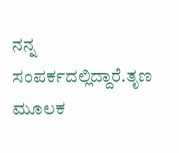ನನ್ನ ಸಂಪರ್ಕದಲ್ಲಿದ್ದಾರೆ.ತೃಣ ಮೂಲಕ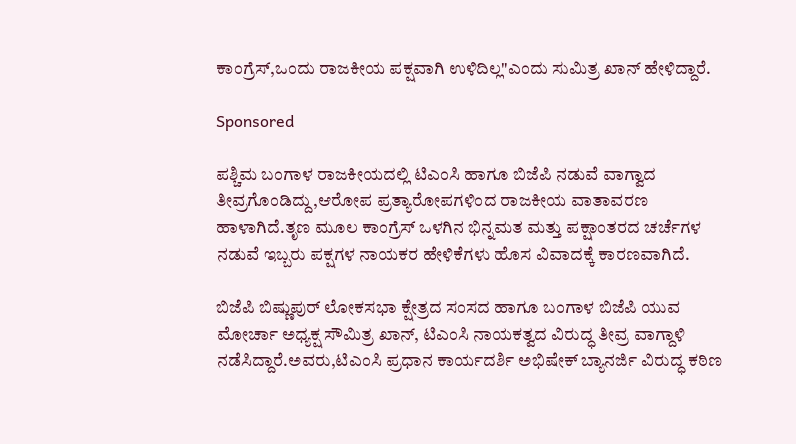ಕಾಂಗ್ರೆಸ್,ಒಂದು ರಾಜಕೀಯ ಪಕ್ಷವಾಗಿ ಉಳಿದಿಲ್ಲ"ಎಂದು ಸುಮಿತ್ರ ಖಾನ್ ಹೇಳಿದ್ದಾರೆ.

Sponsored

ಪಶ್ಚಿಮ ಬಂಗಾಳ ರಾಜಕೀಯದಲ್ಲಿ ಟಿಎಂಸಿ ಹಾಗೂ ಬಿಜೆಪಿ ನಡುವೆ ವಾಗ್ವಾದ ತೀವ್ರಗೊಂಡಿದ್ದು,ಆರೋಪ ಪ್ರತ್ಯಾರೋಪಗಳಿಂದ ರಾಜಕೀಯ ವಾತಾವರಣ ಹಾಳಾಗಿದೆ.ತೃಣ ಮೂಲ ಕಾಂಗ್ರೆಸ್ ಒಳಗಿನ ಭಿನ್ನಮತ ಮತ್ತು ಪಕ್ಷಾಂತರದ ಚರ್ಚೆಗಳ ನಡುವೆ ಇಬ್ಬರು ಪಕ್ಷಗಳ ನಾಯಕರ ಹೇಳಿಕೆಗಳು ಹೊಸ ವಿವಾದಕ್ಕೆ ಕಾರಣವಾಗಿದೆ.

ಬಿಜೆಪಿ ಬಿಷ್ಣುಪುರ್ ಲೋಕಸಭಾ ಕ್ಷೇತ್ರದ ಸಂಸದ ಹಾಗೂ ಬಂಗಾಳ ಬಿಜೆಪಿ ಯುವ ಮೋರ್ಚಾ ಅಧ್ಯಕ್ಷ ಸೌಮಿತ್ರ ಖಾನ್, ಟಿಎಂಸಿ ನಾಯಕತ್ವದ ವಿರುದ್ಧ ತೀವ್ರ ವಾಗ್ದಾಳಿ ನಡೆಸಿದ್ದಾರೆ.ಅವರು,ಟಿಎಂಸಿ ಪ್ರಧಾನ ಕಾರ್ಯದರ್ಶಿ ಅಭಿಷೇಕ್ ಬ್ಯಾನರ್ಜಿ ವಿರುದ್ಧ ಕಠಿಣ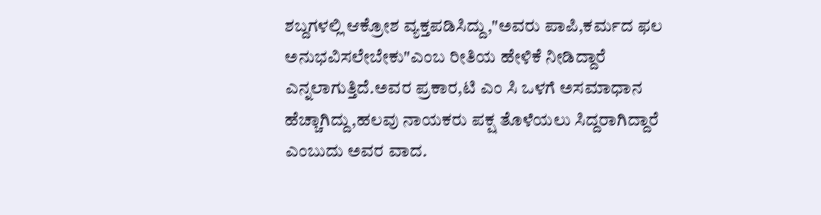ಶಬ್ದಗಳಲ್ಲಿ ಆಕ್ರೋಶ ವ್ಯಕ್ತಪಡಿಸಿದ್ದು,"ಅವರು ಪಾಪಿ,ಕರ್ಮದ ಫಲ ಅನುಭವಿಸಲೇಬೇಕು"ಎಂಬ ರೀತಿಯ ಹೇಳಿಕೆ ನೀಡಿದ್ದಾರೆ ಎನ್ನಲಾಗುತ್ತಿದೆ.ಅವರ ಪ್ರಕಾರ,ಟಿ ಎಂ ಸಿ ಒಳಗೆ ಅಸಮಾಧಾನ ಹೆಚ್ಚಾಗಿದ್ದು,ಹಲವು ನಾಯಕರು ಪಕ್ಷ ತೊಳೆಯಲು ಸಿದ್ದರಾಗಿದ್ದಾರೆ ಎಂಬುದು ಅವರ ವಾದ.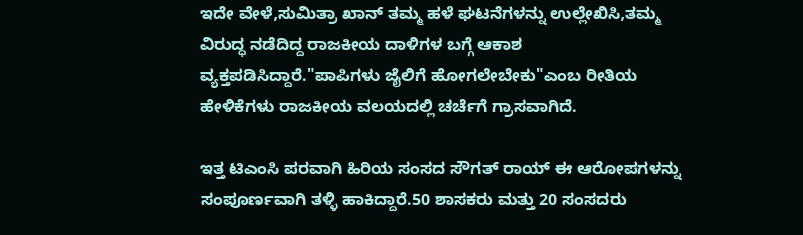ಇದೇ ವೇಳೆ,ಸುಮಿತ್ರಾ ಖಾನ್ ತಮ್ಮ ಹಳೆ ಘಟನೆಗಳನ್ನು ಉಲ್ಲೇಖಿಸಿ,ತಮ್ಮ ವಿರುದ್ಧ ನಡೆದಿದ್ದ ರಾಜಕೀಯ ದಾಳಿಗಳ ಬಗ್ಗೆ ಆಕಾಶ ವ್ಯಕ್ತಪಡಿಸಿದ್ದಾರೆ."ಪಾಪಿಗಳು ಜೈಲಿಗೆ ಹೋಗಲೇಬೇಕು"ಎಂಬ ರೀತಿಯ ಹೇಳಿಕೆಗಳು ರಾಜಕೀಯ ವಲಯದಲ್ಲಿ ಚರ್ಚೆಗೆ ಗ್ರಾಸವಾಗಿದೆ.

ಇತ್ತ ಟಿಎಂಸಿ ಪರವಾಗಿ ಹಿರಿಯ ಸಂಸದ ಸೌಗತ್ ರಾಯ್ ಈ ಆರೋಪಗಳನ್ನು ಸಂಪೂರ್ಣವಾಗಿ ತಳ್ಳಿ ಹಾಕಿದ್ದಾರೆ.50 ಶಾಸಕರು ಮತ್ತು 20 ಸಂಸದರು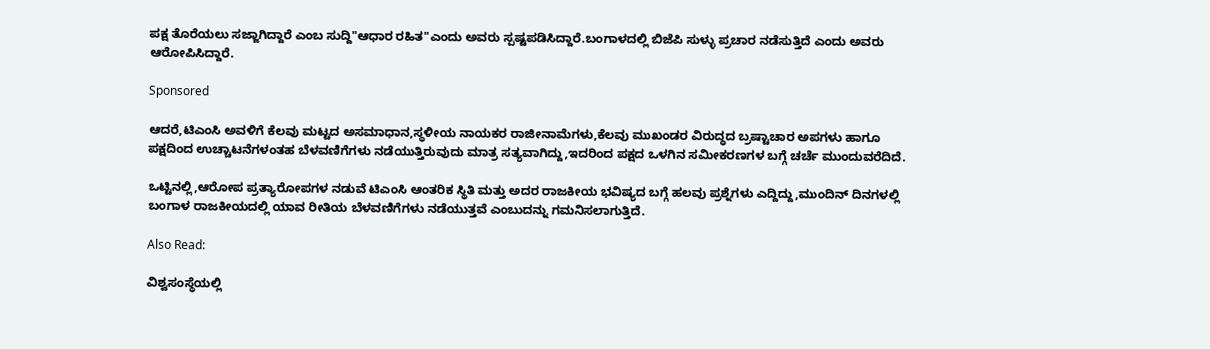ಪಕ್ಷ ತೊರೆಯಲು ಸಜ್ಜಾಗಿದ್ದಾರೆ ಎಂಬ ಸುದ್ದಿ"ಆಧಾರ ರಹಿತ"ಎಂದು ಅವರು ಸ್ಪಷ್ಟಪಡಿಸಿದ್ದಾರೆ.ಬಂಗಾಳದಲ್ಲಿ ಬಿಜೆಪಿ ಸುಳ್ಳು ಪ್ರಚಾರ ನಡೆಸುತ್ತಿದೆ ಎಂದು ಅವರು ಆರೋಪಿಸಿದ್ದಾರೆ.

Sponsored

ಆದರೆ,ಟಿಎಂಸಿ ಅವಳಿಗೆ ಕೆಲವು ಮಟ್ಟದ ಅಸಮಾಧಾನ,ಸ್ಥಳೀಯ ನಾಯಕರ ರಾಜೀನಾಮೆಗಳು,ಕೆಲವು ಮುಖಂಡರ ವಿರುದ್ಧದ ಬ್ರಷ್ಟಾಚಾರ ಅಪಗಳು ಹಾಗೂ ಪಕ್ಷದಿಂದ ಉಚ್ಚಾಟನೆಗಳಂತಹ ಬೆಳವಣಿಗೆಗಳು ನಡೆಯುತ್ತಿರುವುದು ಮಾತ್ರ ಸತ್ಯವಾಗಿದ್ದು,ಇದರಿಂದ ಪಕ್ಷದ ಒಳಗಿನ ಸಮೀಕರಣಗಳ ಬಗ್ಗೆ ಚರ್ಚೆ ಮುಂದುವರೆದಿದೆ.

ಒಟ್ಟಿನಲ್ಲಿ,ಆರೋಪ ಪ್ರತ್ಯಾರೋಪಗಳ ನಡುವೆ ಟಿಎಂಸಿ ಆಂತರಿಕ ಸ್ಥಿತಿ ಮತ್ತು ಅದರ ರಾಜಕೀಯ ಭವಿಷ್ಯದ ಬಗ್ಗೆ ಹಲವು ಪ್ರಶ್ನೆಗಳು ಎದ್ದಿದ್ದು,ಮುಂದಿನ್ ದಿನಗಳಲ್ಲಿ ಬಂಗಾಳ ರಾಜಕೀಯದಲ್ಲಿ ಯಾವ ರೀತಿಯ ಬೆಳವಣಿಗೆಗಳು ನಡೆಯುತ್ತವೆ ಎಂಬುದನ್ನು ಗಮನಿಸಲಾಗುತ್ತಿದೆ.

Also Read:

ವಿಶ್ವಸಂಸ್ಥೆಯಲ್ಲಿ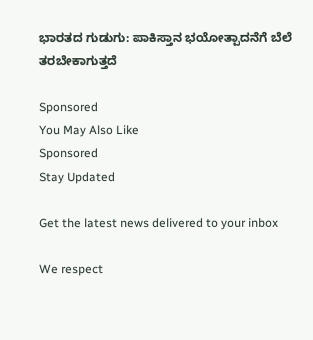ಭಾರತದ ಗುಡುಗು: ಪಾಕಿಸ್ತಾನ ಭಯೋತ್ಪಾದನೆಗೆ ಬೆಲೆ ತರಬೇಕಾಗುತ್ತದೆ

Sponsored
You May Also Like
Sponsored
Stay Updated

Get the latest news delivered to your inbox

We respect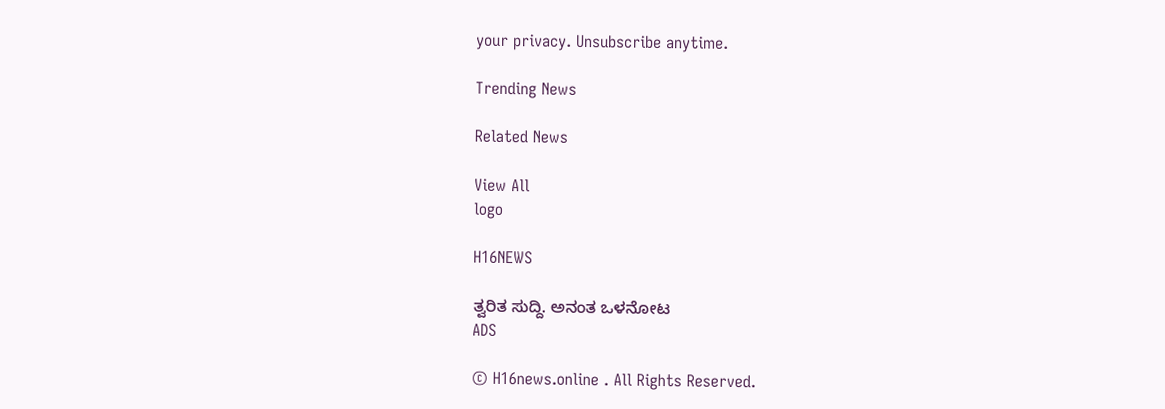your privacy. Unsubscribe anytime.

Trending News

Related News

View All
logo

H16NEWS

ತ್ವರಿತ ಸುದ್ದಿ. ಅನಂತ ಒಳನೋಟ
ADS

© H16news.online . All Rights Reserved.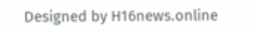Designed by H16news.online